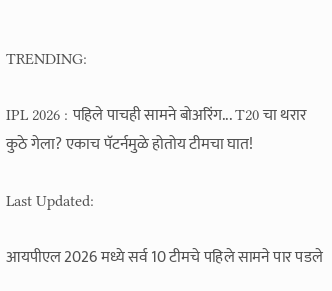TRENDING:

IPL 2026 : पहिले पाचही सामने बोअरिंग... T20 चा थरार कुठे गेला? एकाच पॅटर्नमुळे होतोय टीमचा घात!

Last Updated:

आयपीएल 2026 मध्ये सर्व 10 टीमचे पहिले सामने पार पडले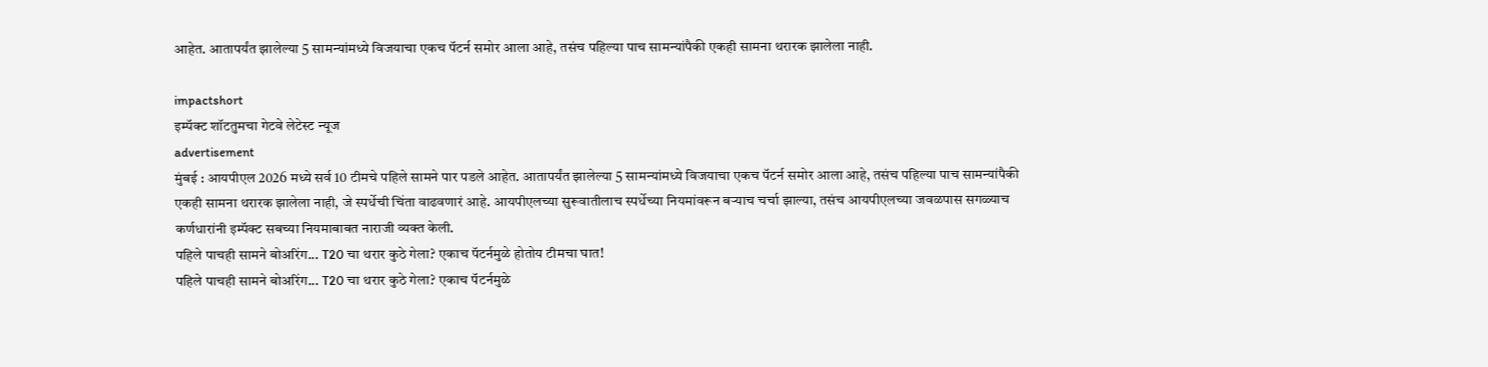आहेत. आतापर्यंत झालेल्या 5 सामन्यांमध्ये विजयाचा एकच पॅटर्न समोर आला आहे, तसंच पहिल्या पाच सामन्यांपैकी एकही सामना थरारक झालेला नाही.

impactshort
इम्पॅक्ट शॉटतुमचा गेटवे लेटेस्ट न्यूज
advertisement
मुंबई : आयपीएल 2026 मध्ये सर्व 10 टीमचे पहिले सामने पार पडले आहेत. आतापर्यंत झालेल्या 5 सामन्यांमध्ये विजयाचा एकच पॅटर्न समोर आला आहे, तसंच पहिल्या पाच सामन्यांपैकी एकही सामना थरारक झालेला नाही, जे स्पर्धेची चिंता वाढवणारं आहे. आयपीएलच्या सुरूवातीलाच स्पर्धेच्या नियमांवरून बऱ्याच चर्चा झाल्या, तसंच आयपीएलच्या जवळपास सगळ्याच कर्णधारांनी इम्पॅक्ट सबच्या नियमाबाबत नाराजी व्यक्त केली.
पहिले पाचही सामने बोअरिंग... T20 चा थरार कुठे गेला? एकाच पॅटर्नमुळे होतोय टीमचा घात!
पहिले पाचही सामने बोअरिंग... T20 चा थरार कुठे गेला? एकाच पॅटर्नमुळे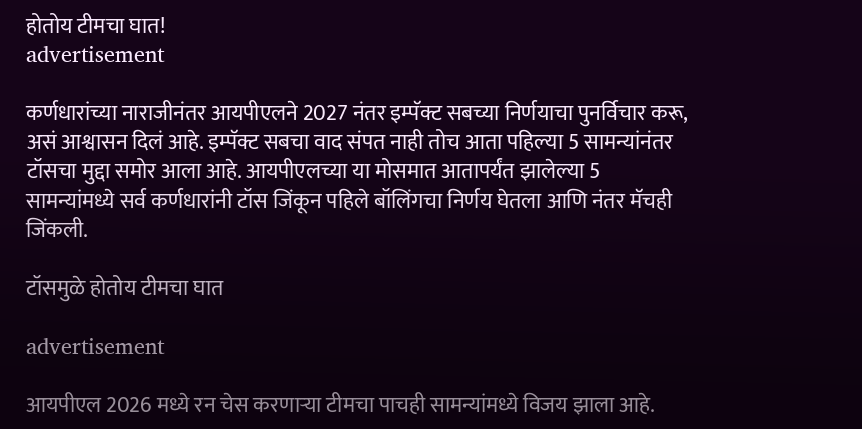होतोय टीमचा घात!
advertisement

कर्णधारांच्या नाराजीनंतर आयपीएलने 2027 नंतर इम्पॅक्ट सबच्या निर्णयाचा पुनर्विचार करू, असं आश्वासन दिलं आहे. इम्पॅक्ट सबचा वाद संपत नाही तोच आता पहिल्या 5 सामन्यांनंतर टॉसचा मुद्दा समोर आला आहे. आयपीएलच्या या मोसमात आतापर्यंत झालेल्या 5 सामन्यांमध्ये सर्व कर्णधारांनी टॉस जिंकून पहिले बॉलिंगचा निर्णय घेतला आणि नंतर मॅचही जिंकली.

टॉसमुळे होतोय टीमचा घात

advertisement

आयपीएल 2026 मध्ये रन चेस करणाऱ्या टीमचा पाचही सामन्यांमध्ये विजय झाला आहे.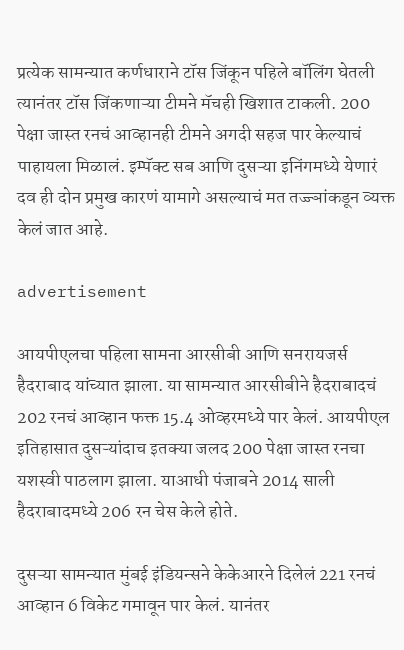प्रत्येक सामन्यात कर्णधाराने टॉस जिंकून पहिले बॉलिंग घेतली त्यानंतर टॉस जिंकणाऱ्या टीमने मॅचही खिशात टाकली. 200 पेक्षा जास्त रनचं आव्हानही टीमने अगदी सहज पार केल्याचं पाहायला मिळालं. इम्पॅक्ट सब आणि दुसऱ्या इनिंगमध्ये येणारं दव ही दोन प्रमुख कारणं यामागे असल्याचं मत तज्ज्ञांकडून व्यक्त केलं जात आहे.

advertisement

आयपीएलचा पहिला सामना आरसीबी आणि सनरायजर्स हैदराबाद यांच्यात झाला. या सामन्यात आरसीबीने हैदराबादचं 202 रनचं आव्हान फक्त 15.4 ओव्हरमध्ये पार केलं. आयपीएल इतिहासात दुसऱ्यांदाच इतक्या जलद 200 पेक्षा जास्त रनचा यशस्वी पाठलाग झाला. याआधी पंजाबने 2014 साली हैदराबादमध्ये 206 रन चेस केले होते.

दुसऱ्या सामन्यात मुंबई इंडियन्सने केकेआरने दिलेलं 221 रनचं आव्हान 6 विकेट गमावून पार केलं. यानंतर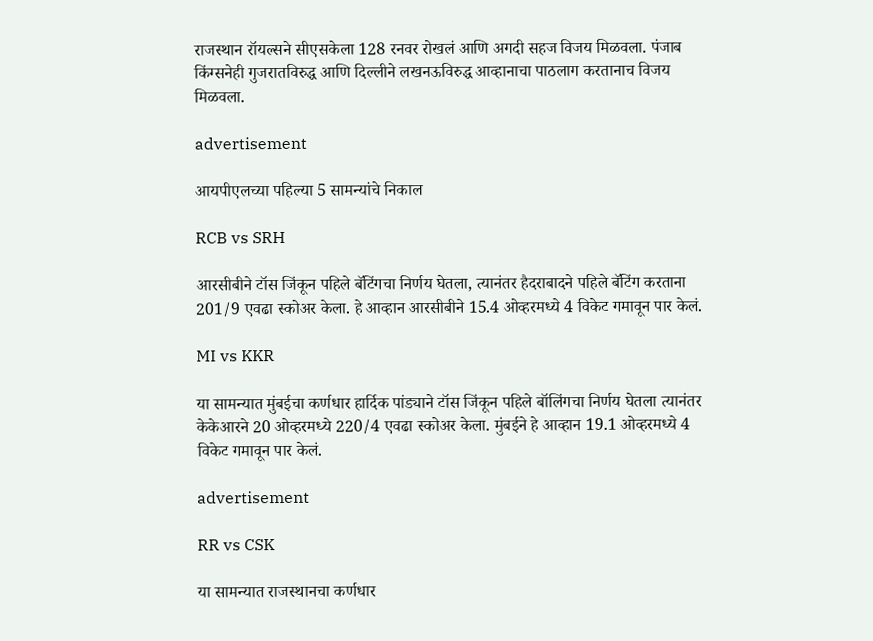राजस्थान रॉयल्सने सीएसकेला 128 रनवर रोखलं आणि अगदी सहज विजय मिळवला. पंजाब किंग्सनेही गुजरातविरुद्ध आणि दिल्लीने लखनऊविरुद्ध आव्हानाचा पाठलाग करतानाच विजय मिळवला.

advertisement

आयपीएलच्या पहिल्या 5 सामन्यांचे निकाल

RCB vs SRH

आरसीबीने टॉस जिंकून पहिले बॅटिंगचा निर्णय घेतला, त्यानंतर हैदराबादने पहिले बॅटिंग करताना 201/9 एवढा स्कोअर केला. हे आव्हान आरसीबीने 15.4 ओव्हरमध्ये 4 विकेट गमावून पार केलं.

MI vs KKR

या सामन्यात मुंबईचा कर्णधार हार्दिक पांड्याने टॉस जिंकून पहिले बॉलिंगचा निर्णय घेतला त्यानंतर केकेआरने 20 ओव्हरमध्ये 220/4 एवढा स्कोअर केला. मुंबईने हे आव्हान 19.1 ओव्हरमध्ये 4 विकेट गमावून पार केलं.

advertisement

RR vs CSK

या सामन्यात राजस्थानचा कर्णधार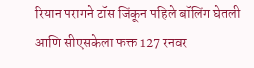रियान परागने टॉस जिंकून पहिले बॉलिंग घेतली आणि सीएसकेला फक्त 127 रनवर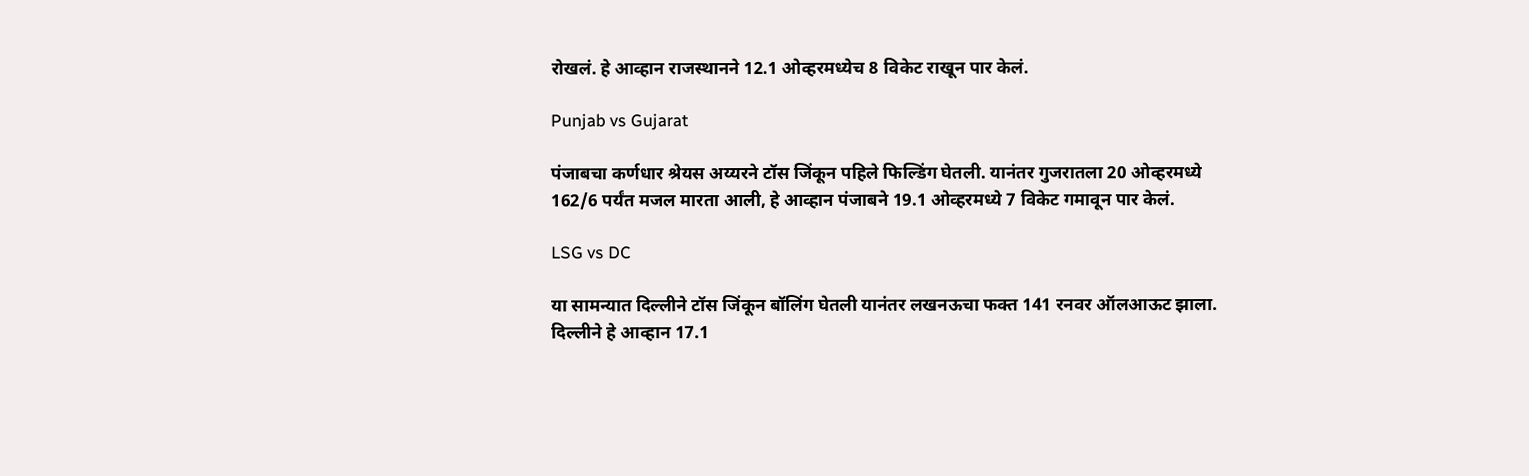रोखलं. हे आव्हान राजस्थानने 12.1 ओव्हरमध्येच 8 विकेट राखून पार केलं.

Punjab vs Gujarat

पंजाबचा कर्णधार श्रेयस अय्यरने टॉस जिंकून पहिले फिल्डिंग घेतली. यानंतर गुजरातला 20 ओव्हरमध्ये 162/6 पर्यंत मजल मारता आली, हे आव्हान पंजाबने 19.1 ओव्हरमध्ये 7 विकेट गमावून पार केलं.

LSG vs DC

या सामन्यात दिल्लीने टॉस जिंकून बॉलिंग घेतली यानंतर लखनऊचा फक्त 141 रनवर ऑलआऊट झाला. दिल्लीने हे आव्हान 17.1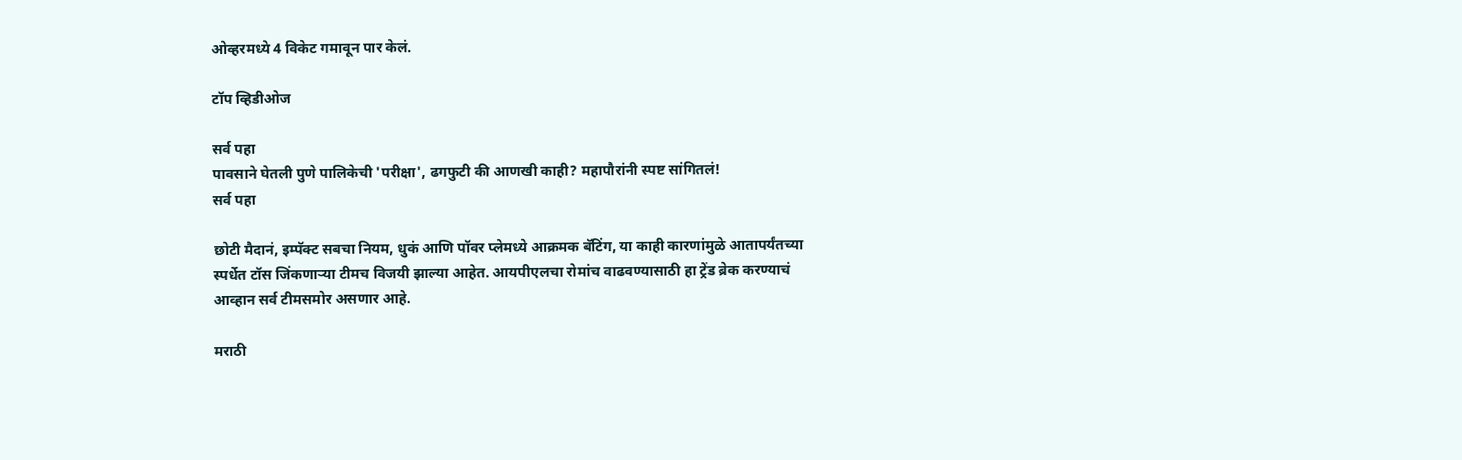ओव्हरमध्ये 4 विकेट गमावून पार केलं.

टॉप व्हिडीओज

सर्व पहा
पावसाने घेतली पुणे पालिकेची 'परीक्षा', ढगफुटी की आणखी काही? महापौरांनी स्पष्ट सांगितलं!
सर्व पहा

छोटी मैदानं, इम्पॅक्ट सबचा नियम, धुकं आणि पॉवर प्लेमध्ये आक्रमक बॅटिंग, या काही कारणांमुळे आतापर्यंतच्या स्पर्धेत टॉस जिंकणाऱ्या टीमच विजयी झाल्या आहेत. आयपीएलचा रोमांच वाढवण्यासाठी हा ट्रेंड ब्रेक करण्याचं आव्हान सर्व टीमसमोर असणार आहे.

मराठी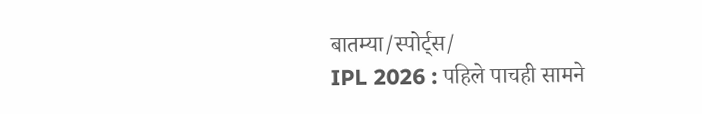बातम्या/स्पोर्ट्स/
IPL 2026 : पहिले पाचही सामने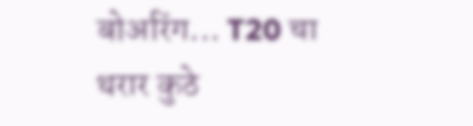बोअरिंग... T20 चा थरार कुठे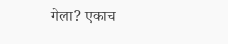गेला? एकाच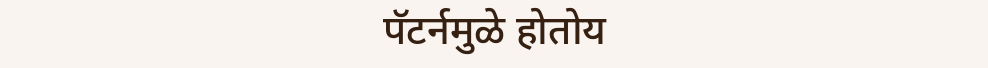पॅटर्नमुळे होतोय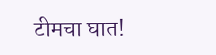टीमचा घात!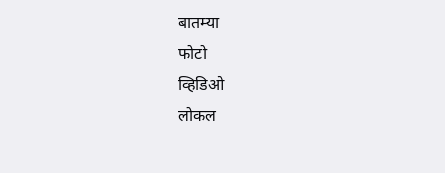बातम्या
फोटो
व्हिडिओ
लोकल